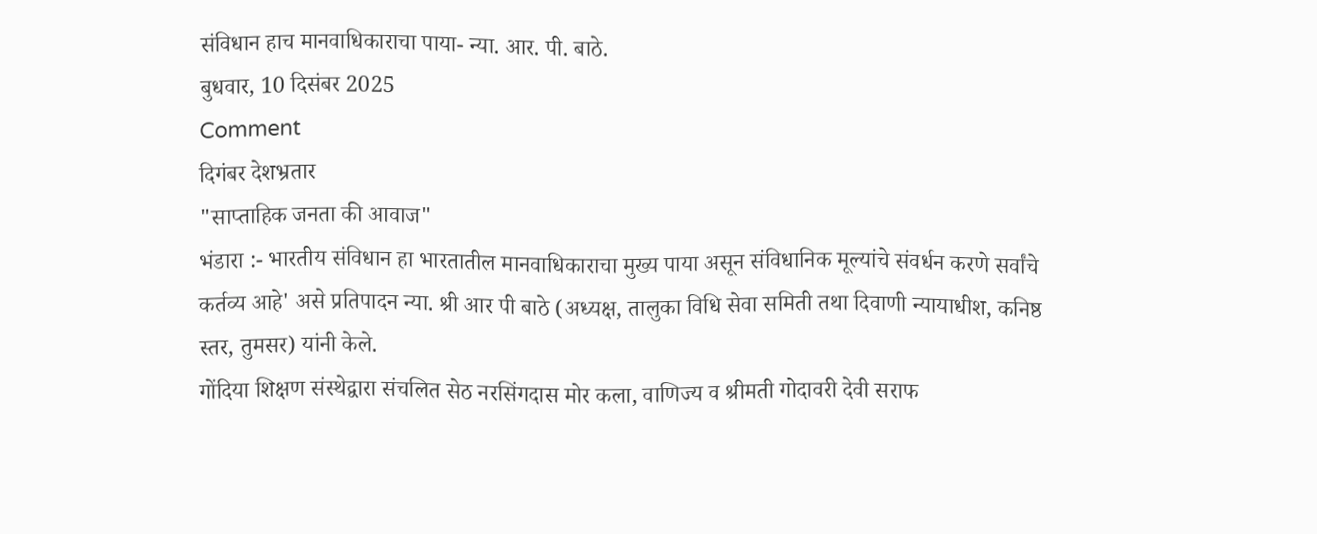संविधान हाच मानवाधिकाराचा पाया- न्या. आर. पी. बाठे.
बुधवार, 10 दिसंबर 2025
Comment
दिगंबर देशभ्रतार
"साप्ताहिक जनता की आवाज"
भंडारा :- भारतीय संविधान हा भारतातील मानवाधिकाराचा मुख्य पाया असून संविधानिक मूल्यांचे संवर्धन करणे सर्वांचे कर्तव्य आहे' असे प्रतिपादन न्या. श्री आर पी बाठे (अध्यक्ष, तालुका विधि सेवा समिती तथा दिवाणी न्यायाधीश, कनिष्ठ स्तर, तुमसर) यांनी केले.
गोंदिया शिक्षण संस्थेद्वारा संचलित सेठ नरसिंगदास मोर कला, वाणिज्य व श्रीमती गोदावरी देवी सराफ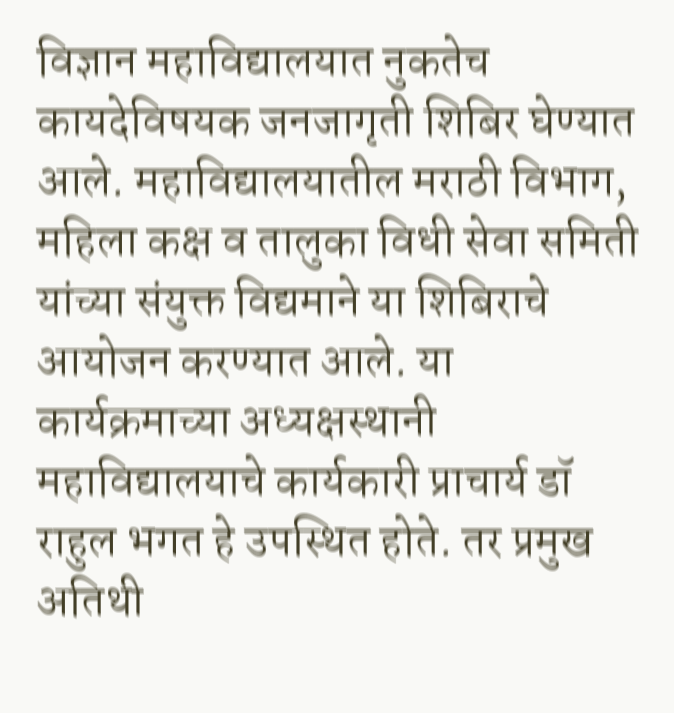विज्ञान महाविद्यालयात नुकतेच कायदेविषयक जनजागृती शिबिर घेण्यात आले. महाविद्यालयातील मराठी विभाग, महिला कक्ष व तालुका विधी सेवा समिती यांच्या संयुक्त विद्यमाने या शिबिराचे आयोजन करण्यात आले. या कार्यक्रमाच्या अध्यक्षस्थानी महाविद्यालयाचे कार्यकारी प्राचार्य डॉ राहुल भगत हे उपस्थित होते. तर प्रमुख अतिथी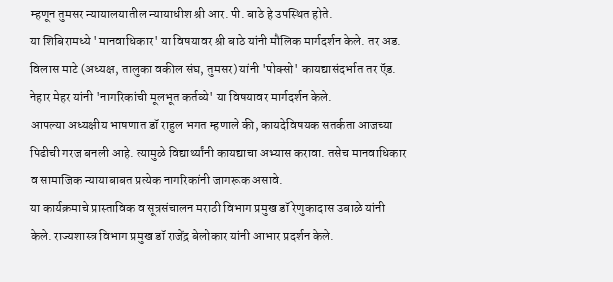म्हणून तुमसर न्यायालयातील न्यायाधीश श्री आर. पी. बाठे हे उपस्थित होते.
या शिबिरामध्ये 'मानवाधिकार' या विषयावर श्री बाठे यांनी मौलिक मार्गदर्शन केले. तर अड. विलास माटे (अध्यक्ष, तालुका वकील संघ, तुमसर) यांनी 'पोक्सो' कायद्यासंदर्भात तर ऍड. नेहार मेहर यांनी 'नागरिकांची मूलभूत कर्तव्ये' या विषयावर मार्गदर्शन केले.
आपल्या अध्यक्षीय भाषणात डॉ राहुल भगत म्हणाले की, कायदेविषयक सतर्कता आजच्या पिढीची गरज बनली आहे. त्यामुळे विद्यार्थ्यांनी कायद्याचा अभ्यास करावा. तसेच मानवाधिकार व सामाजिक न्यायाबाबत प्रत्येक नागरिकांनी जागरूक असावे.
या कार्यक्रमाचे प्रास्ताविक व सूत्रसंचालन मराठी विभाग प्रमुख डॉ रेणुकादास उबाळे यांनी केले. राज्यशास्त्र विभाग प्रमुख डॉ राजेंद्र बेलोकार यांनी आभार प्रदर्शन केले.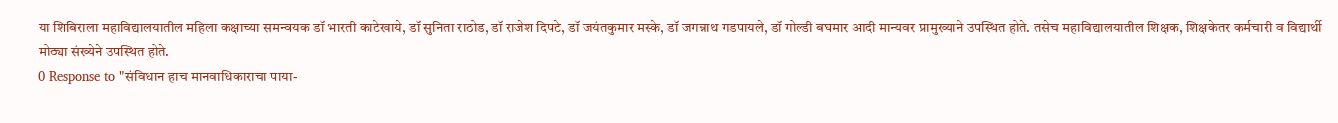या शिबिराला महाविद्यालयातील महिला कक्षाच्या समन्वयक डॉ भारती काटेखाये, डॉ सुनिता राठोड, डॉ राजेश दिपटे, डॉ जयंतकुमार मस्के, डॉ जगन्नाथ गडपायले, डॉ गोल्डी बघमार आदी मान्यवर प्रामुख्याने उपस्थित होते. तसेच महाविद्यालयातील शिक्षक, शिक्षकेतर कर्मचारी व विद्यार्थी मोठ्या संख्येने उपस्थित होते.
0 Response to "संविधान हाच मानवाधिकाराचा पाया-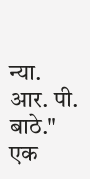न्या. आर. पी. बाठे."
एक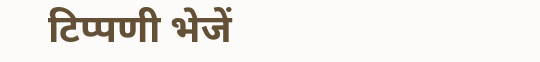टिप्पणी भेजें